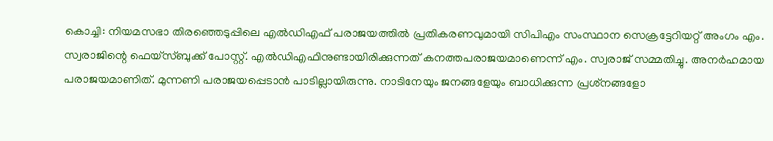കൊച്ചി: നിയമസഭാ തിരഞ്ഞെടുപ്പിലെ എൽഡിഎഫ് പരാജയത്തിൽ പ്രതികരണവുമായി സിപിഎം സംസ്ഥാന സെക്രട്ടേറിയറ്റ് അംഗം എം. സ്വരാജിന്റെ ഫെയ്‌സ്ബുക്ക് പോസ്റ്റ്. എൽഡിഎഫിനുണ്ടായിരിക്കുന്നത് കനത്തപരാജയമാണെന്ന് എം. സ്വരാജ് സമ്മതിച്ചു. അനർഹമായ പരാജയമാണിത്. മുന്നണി പരാജയപ്പെടാൻ പാടില്ലായിരുന്നു. നാടിനേയും ജനങ്ങളേയും ബാധിക്കുന്ന പ്രശ്‌നങ്ങളോ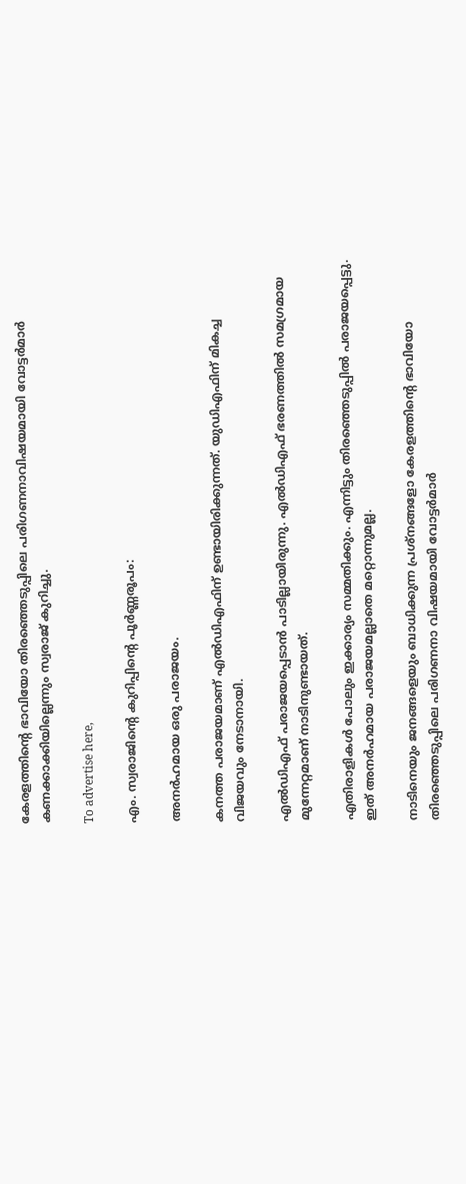കേരളത്തിന്റെ ഭാവിയോ തിരഞ്ഞെടുപ്പിലെ പരിഗണനാവിഷയമായി വോട്ടർമാർ കണക്കാക്കിയില്ലെന്നും സ്വരാജ് കുറിച്ചു.

To advertise here,

എം. സ്വരാജിന്റെ കുറിപ്പിന്റെ പൂർണ്ണരൂപം:

അനർഹമായ ഒരു പരാജയം.

കനത്ത പരാജയമാണ് എൽഡിഎഫിന് ഉണ്ടായിരിക്കുന്നത്. യുഡിഎഫിന് മികച്ച വിജയവും നേടാനായി.

എൽഡിഎഫ് പരാജയപ്പെടാൻ പാടില്ലായിരുന്നു. എൽഡിഎഫ് ഭരണത്തിൽ സമഗ്രമായ മുന്നേറ്റമാണ് നാടിനുണ്ടായത്.

എതിരാളികൾ പോലും ഇക്കാര്യം സമ്മതിക്കും. എന്നിട്ടും തിരഞ്ഞെടുപ്പിൽ പരാജയപ്പെട്ടു. ഇത് അനർഹമായ പരാജയമല്ലാതെ മറ്റൊന്നുമല്ല.

നാടിനെയും ജനങ്ങളെയും ബാധിക്കുന്ന പ്രശ്‌നങ്ങളോ കേരളത്തിന്റെ ഭാവിയോ തിരഞ്ഞെടുപ്പിലെ പരിഗണനാ വിഷയമായി വോട്ടർമാർ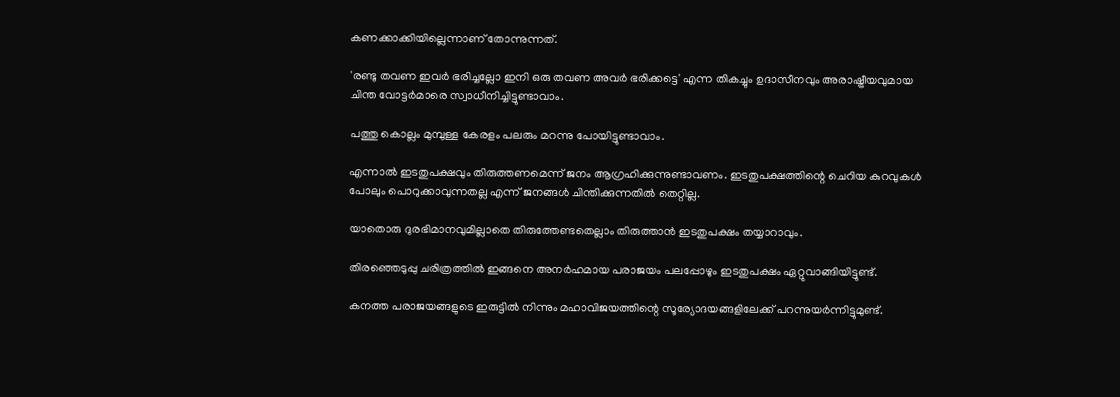കണക്കാക്കിയില്ലെന്നാണ് തോന്നുന്നത്.

'രണ്ടു തവണ ഇവർ ഭരിച്ചല്ലോ ഇനി ഒരു തവണ അവർ ഭരിക്കട്ടെ' എന്ന തികച്ചും ഉദാസീനവും അരാഷ്ട്രീയവുമായ ചിന്ത വോട്ടർമാരെ സ്വാധീനിച്ചിട്ടുണ്ടാവാം.

പത്തു കൊല്ലം മുമ്പുള്ള കേരളം പലരും മറന്നു പോയിട്ടുണ്ടാവാം.

എന്നാൽ ഇടതുപക്ഷവും തിരുത്തണമെന്ന് ജനം ആഗ്രഹിക്കുന്നുണ്ടാവണം. ഇടതുപക്ഷത്തിന്റെ ചെറിയ കുറവുകൾ പോലും പൊറുക്കാവുന്നതല്ല എന്ന് ജനങ്ങൾ ചിന്തിക്കുന്നതിൽ തെറ്റില്ല.

യാതൊരു ദുരഭിമാനവുമില്ലാതെ തിരുത്തേണ്ടതെല്ലാം തിരുത്താൻ ഇടതുപക്ഷം തയ്യാറാവും.

തിരഞ്ഞെടുപ്പു ചരിത്രത്തിൽ ഇങ്ങനെ അനർഹമായ പരാജയം പലപ്പോഴും ഇടതുപക്ഷം ഏറ്റുവാങ്ങിയിട്ടുണ്ട്.

കനത്ത പരാജയങ്ങളുടെ ഇരുട്ടിൽ നിന്നും മഹാവിജയത്തിന്റെ സൂര്യോദയങ്ങളിലേക്ക് പറന്നുയർന്നിട്ടുമുണ്ട്.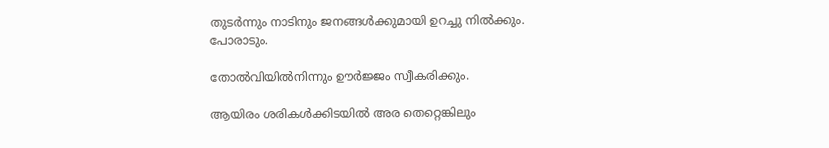തുടർന്നും നാടിനും ജനങ്ങൾക്കുമായി ഉറച്ചു നിൽക്കും. പോരാടും.

തോൽവിയിൽനിന്നും ഊർജ്ജം സ്വീകരിക്കും.

ആയിരം ശരികൾക്കിടയിൽ അര തെറ്റെങ്കിലും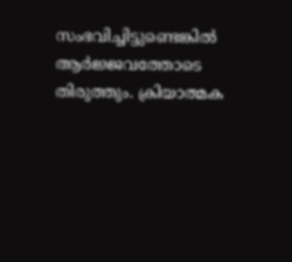സംഭവിച്ചിട്ടുണ്ടെങ്കിൽ ആർജ്ജവത്തോടെ തിരുത്തും. ക്രിയാത്മക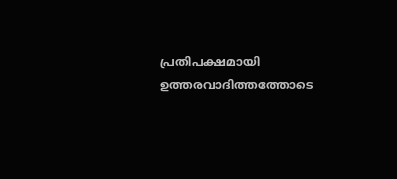പ്രതിപക്ഷമായി ഉത്തരവാദിത്തത്തോടെ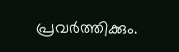പ്രവർത്തിക്കും.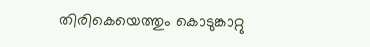തിരികെയെത്തും കൊടുങ്കാറ്റു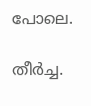പോലെ.

തീർച്ച.